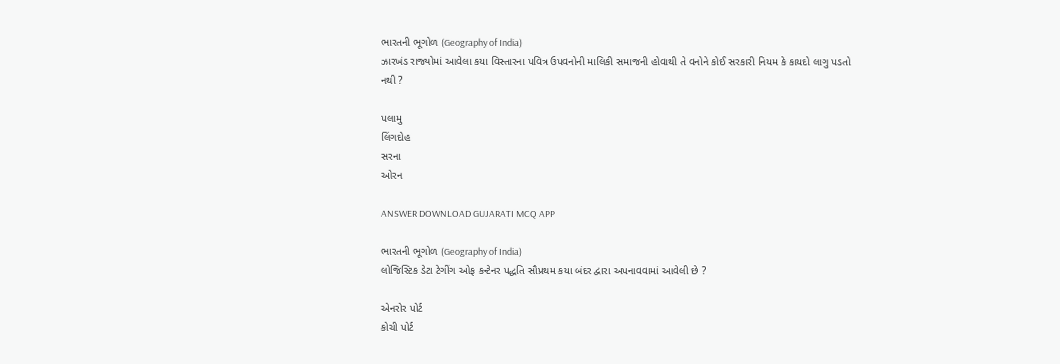ભારતની ભૂગોળ (Geography of India)
ઝારખંડ રાજ્યોમાં આવેલા કયા વિસ્તારના પવિત્ર ઉપવનોની માલિકી સમાજની હોવાથી તે વનોને કોઈ સરકારી નિયમ કે કાયદો લાગુ પડતો નથી ?

પલામુ
લિંગદોહ
સરના
ઓરન

ANSWER DOWNLOAD GUJARATI MCQ APP

ભારતની ભૂગોળ (Geography of India)
લોજિસ્ટિક ડેટા ટેગીંગ ઓફ કન્ટેનર પદ્ધતિ સૌપ્રથમ કયા બંદર દ્વારા અપનાવવામાં આવેલી છે ?

એનરોર પોર્ટ
કોચી પોર્ટ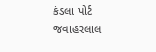કંડલા પોર્ટ
જવાહરલાલ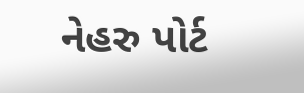નેહરુ પોર્ટ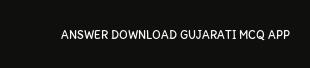ANSWER DOWNLOAD GUJARATI MCQ APP